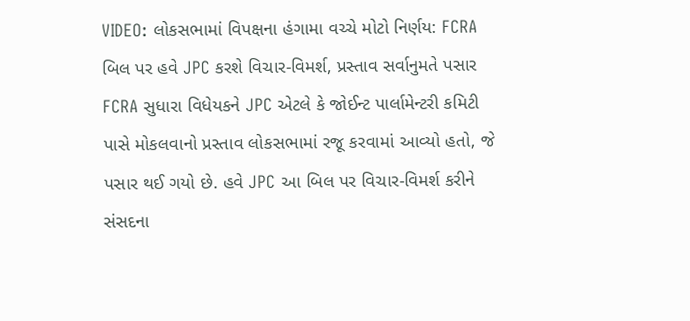VIDEO: લોકસભામાં વિપક્ષના હંગામા વચ્ચે મોટો નિર્ણય: FCRA બિલ પર હવે JPC કરશે વિચાર-વિમર્શ, પ્રસ્તાવ સર્વાનુમતે પસાર
FCRA સુધારા વિધેયકને JPC એટલે કે જોઈન્ટ પાર્લામેન્ટરી કમિટી પાસે મોકલવાનો પ્રસ્તાવ લોકસભામાં રજૂ કરવામાં આવ્યો હતો, જે પસાર થઈ ગયો છે. હવે JPC આ બિલ પર વિચાર-વિમર્શ કરીને સંસદના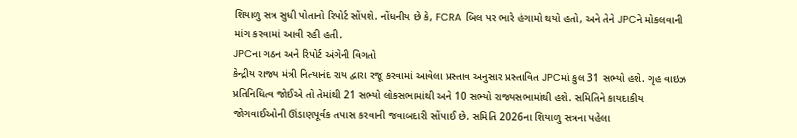શિયાળુ સત્ર સુધી પોતાનો રિપોર્ટ સોંપશે. નોંધનીય છે કે, FCRA બિલ પર ભારે હંગામો થયો હતો, અને તેને JPCને મોકલવાની માંગ કરવામાં આવી રહી હતી.
JPCના ગઠન અને રિપોર્ટ અંગેની વિગતો
કેન્દ્રીય રાજ્ય મંત્રી નિત્યાનંદ રાય દ્વારા રજૂ કરવામાં આવેલા પ્રસ્તાવ અનુસાર પ્રસ્તાવિત JPCમાં કુલ 31 સભ્યો હશે. ગૃહ વાઇઝ પ્રતિનિધિત્વ જોઈએ તો તેમાંથી 21 સભ્યો લોકસભામાંથી અને 10 સભ્યો રાજ્યસભામાંથી હશે. સમિતિને કાયદાકીય જોગવાઈઓની ઊંડાણપૂર્વક તપાસ કરવાની જવાબદારી સોંપાઈ છે. સમિતિ 2026ના શિયાળુ સત્રના પહેલા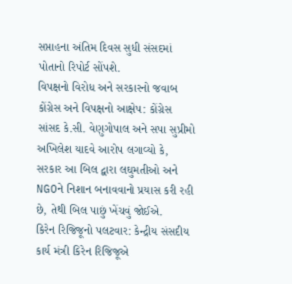સપ્તાહના અંતિમ દિવસ સુધી સંસદમાં પોતાનો રિપોર્ટ સોંપશે.
વિપક્ષનો વિરોધ અને સરકારનો જવાબ
કોંગ્રેસ અને વિપક્ષનો આક્ષેપ: કોંગ્રેસ સાંસદ કે.સી. વેણુગોપાલ અને સપા સુપ્રીમો અખિલેશ યાદવે આરોપ લગાવ્યો કે, સરકાર આ બિલ દ્વારા લઘુમતીઓ અને NGOને નિશાન બનાવવાનો પ્રયાસ કરી રહી છે, તેથી બિલ પાછું ખેંચવું જોઈએ.
કિરેન રિજિજૂનો પલટવાર: કેન્દ્રીય સંસદીય કાર્ય મંત્રી કિરેન રિજિજૂએ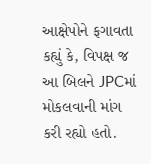આક્ષેપોને ફગાવતા કહ્યું કે, વિપક્ષ જ આ બિલને JPCમાં મોકલવાની માંગ કરી રહ્યો હતો.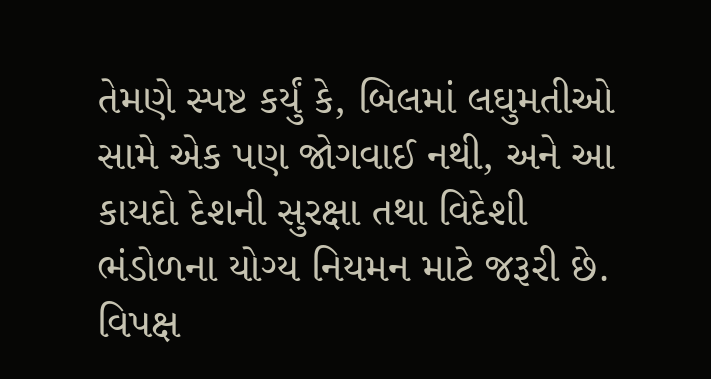તેમણે સ્પષ્ટ કર્યું કે, બિલમાં લઘુમતીઓ સામે એક પણ જોગવાઈ નથી, અને આ કાયદો દેશની સુરક્ષા તથા વિદેશી ભંડોળના યોગ્ય નિયમન માટે જરૂરી છે. વિપક્ષ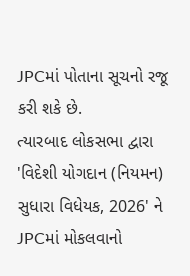JPCમાં પોતાના સૂચનો રજૂ કરી શકે છે.
ત્યારબાદ લોકસભા દ્વારા 'વિદેશી યોગદાન (નિયમન) સુધારા વિધેયક, 2026' ને JPCમાં મોકલવાનો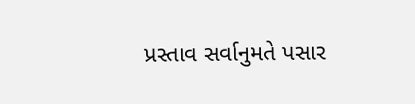પ્રસ્તાવ સર્વાનુમતે પસાર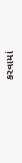કરવામાં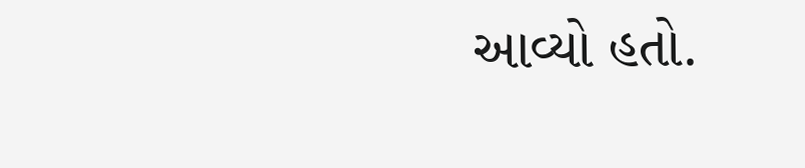આવ્યો હતો.